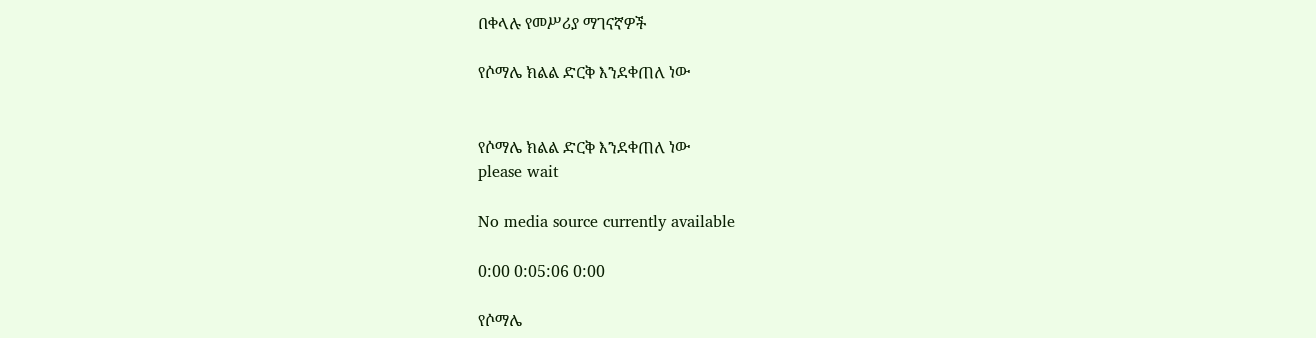በቀላሉ የመሥሪያ ማገናኛዎች

የሶማሌ ክልል ድርቅ እንደቀጠለ ነው


የሶማሌ ክልል ድርቅ እንደቀጠለ ነው
please wait

No media source currently available

0:00 0:05:06 0:00

የሶማሌ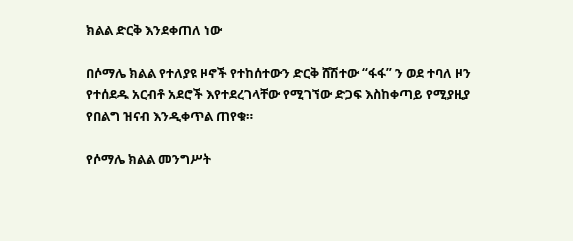ክልል ድርቅ እንደቀጠለ ነው

በሶማሌ ክልል የተለያዩ ዞኖች የተከሰተውን ድርቅ ሸሽተው “ፋፋ” ን ወደ ተባለ ዞን የተሰደዱ አርብቶ አደሮች እየተደረገላቸው የሚገኘው ድጋፍ እስከቀጣይ የሚያዚያ የበልግ ዝናብ እንዲቀጥል ጠየቁ።

የሶማሌ ክልል መንግሥት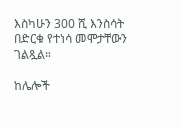እስካሁን 300 ሺ እንስሳት በድርቁ የተነሳ መሞታቸውን ገልጿል።

ከሌሎች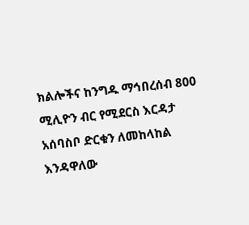ክልሎችና ከንግዱ ማኅበረሰብ 800 ሚሊዮን ብር የሚደርስ እርዳታ አሰባስቦ ድርቁን ለመከላከል እንዳዋለው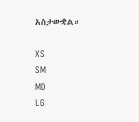አስታውቋል።

XS
SM
MD
LG